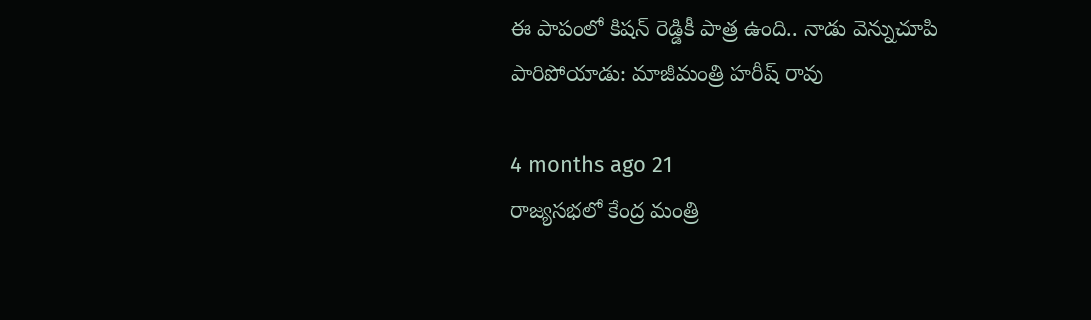ఈ పాపంలో కిషన్ రెడ్డికీ పాత్ర ఉంది.. నాడు వెన్నుచూపి పారిపోయాడు: మాజీమంత్రి హరీష్ రావు

4 months ago 21
రాజ్యసభలో కేంద్ర మంత్రి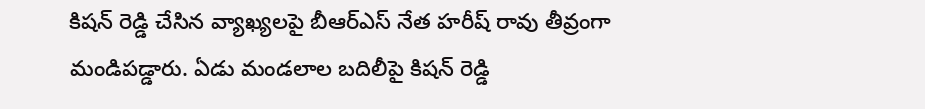కిషన్ రెడ్డి చేసిన వ్యాఖ్యలపై బీఆర్ఎస్ నేత హరీష్ రావు తీవ్రంగా మండిపడ్డారు. ఏడు మండలాల బదిలీపై కిషన్ రెడ్డి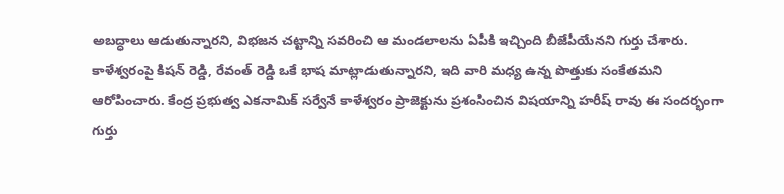అబద్ధాలు ఆడుతున్నారని, విభజన చట్టాన్ని సవరించి ఆ మండలాలను ఏపీకి ఇచ్చింది బీజేపీయేనని గుర్తు చేశారు. కాళేశ్వరంపై కిషన్ రెడ్డి, రేవంత్ రెడ్డి ఒకే భాష మాట్లాడుతున్నారని, ఇది వారి మధ్య ఉన్న పొత్తుకు సంకేతమని ఆరోపించారు. కేంద్ర ప్రభుత్వ ఎకనామిక్ సర్వేనే కాళేశ్వరం ప్రాజెక్టును ప్రశంసించిన విషయాన్ని హరీష్ రావు ఈ సందర్భంగా గుర్తు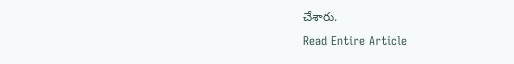చేశారు.
Read Entire Article